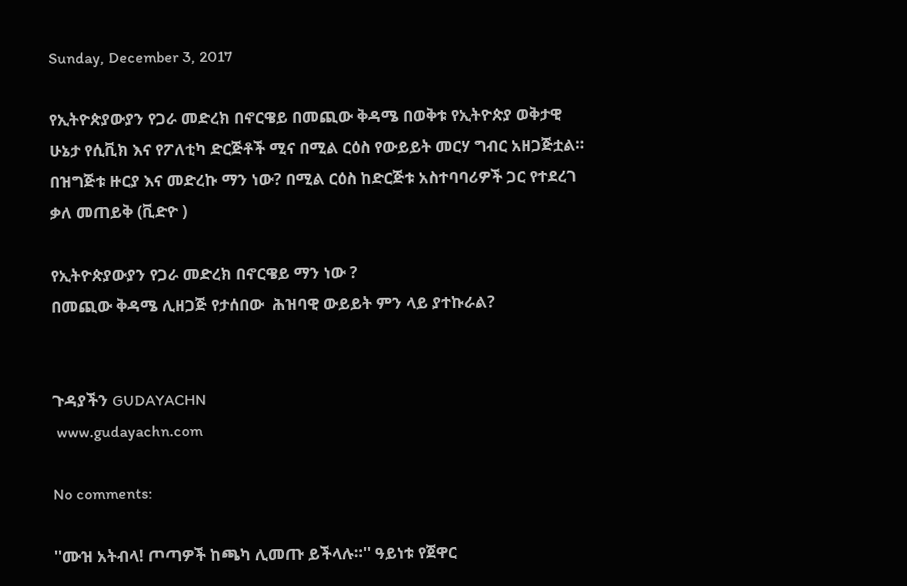Sunday, December 3, 2017

የኢትዮጵያውያን የጋራ መድረክ በኖርዌይ በመጪው ቅዳሜ በወቅቱ የኢትዮጵያ ወቅታዊ ሁኔታ የሲቪክ እና የፖለቲካ ድርጅቶች ሚና በሚል ርዕስ የውይይት መርሃ ግብር አዘጋጅቷል። በዝግጅቱ ዙርያ እና መድረኩ ማን ነው? በሚል ርዕስ ከድርጅቱ አስተባባሪዎች ጋር የተደረገ ቃለ መጠይቅ (ቪድዮ )

የኢትዮጵያውያን የጋራ መድረክ በኖርዌይ ማን ነው ?
በመጪው ቅዳሜ ሊዘጋጅ የታሰበው  ሕዝባዊ ውይይት ምን ላይ ያተኩራል?


ጉዳያችን GUDAYACHN
 www.gudayachn.com

No comments:

''ሙዝ አትብላ! ጦጣዎች ከጫካ ሊመጡ ይችላሉ።'' ዓይነቱ የጀዋር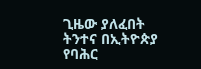ጊዜው ያለፈበት ትንተና በኢትዮጵያ የባሕር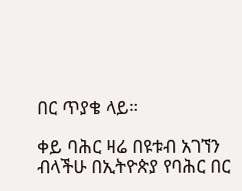በር ጥያቄ ላይ።

ቀይ ባሕር ዛሬ በዩቱብ አገኘን ብላችሁ በኢትዮጵያ የባሕር በር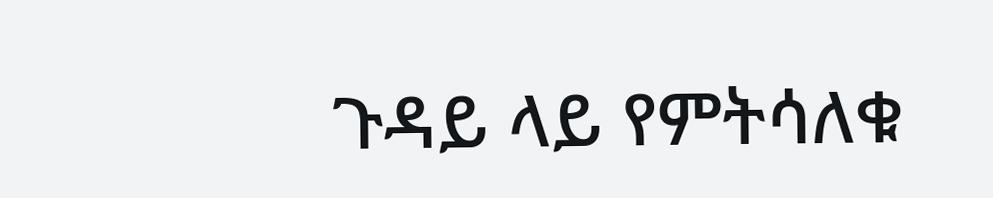ጉዳይ ላይ የምትሳለቁ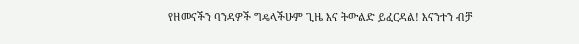የዘመናችን ባንዳዎች ግዴላችሁም ጊዜ እና ትውልድ ይፈርዳል! እናንተን ብቻ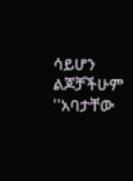ሳይሆን ልጆቻችሁም ''አባታቸው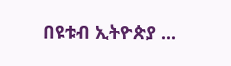በዩቱብ ኢትዮጵያ ...